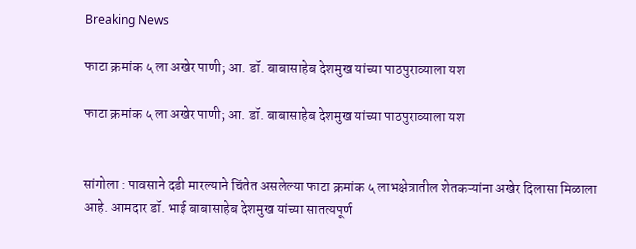Breaking News

फाटा क्रमांक ५ ला अखेर पाणी; आ. डॉ. बाबासाहेब देशमुख यांच्या पाठपुराव्याला यश

फाटा क्रमांक ५ ला अखेर पाणी; आ. डॉ. बाबासाहेब देशमुख यांच्या पाठपुराव्याला यश


सांगोला : पावसाने दडी मारल्याने चिंतेत असलेल्या फाटा क्रमांक ५ लाभक्षेत्रातील शेतकऱ्यांना अखेर दिलासा मिळाला आहे. आमदार डॉ. भाई बाबासाहेब देशमुख यांच्या सातत्यपूर्ण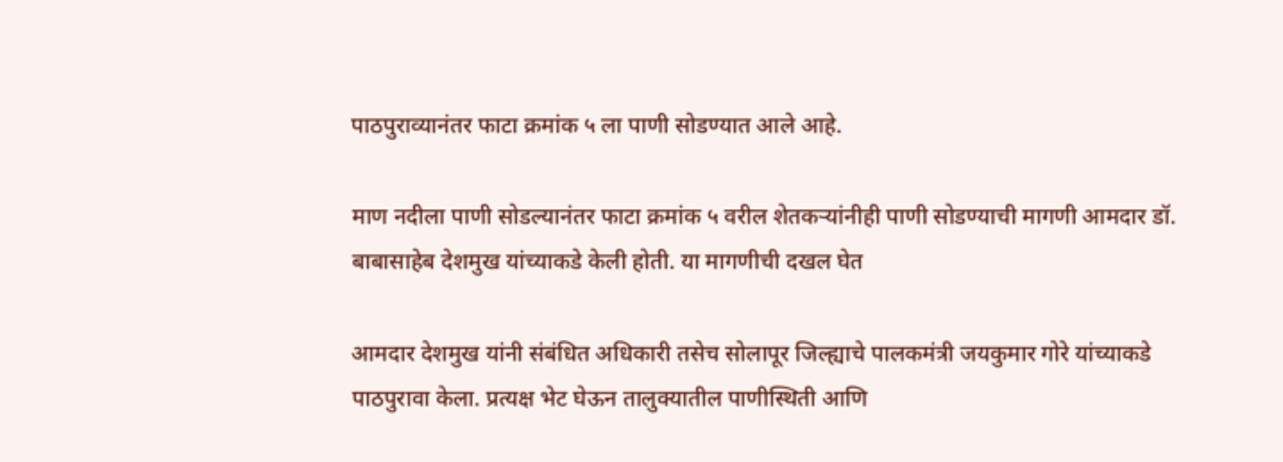पाठपुराव्यानंतर फाटा क्रमांक ५ ला पाणी सोडण्यात आले आहे.

माण नदीला पाणी सोडल्यानंतर फाटा क्रमांक ५ वरील शेतकऱ्यांनीही पाणी सोडण्याची मागणी आमदार डॉ. बाबासाहेब देशमुख यांच्याकडे केली होती. या मागणीची दखल घेत

आमदार देशमुख यांनी संबंधित अधिकारी तसेच सोलापूर जिल्ह्याचे पालकमंत्री जयकुमार गोरे यांच्याकडे पाठपुरावा केला. प्रत्यक्ष भेट घेऊन तालुक्यातील पाणीस्थिती आणि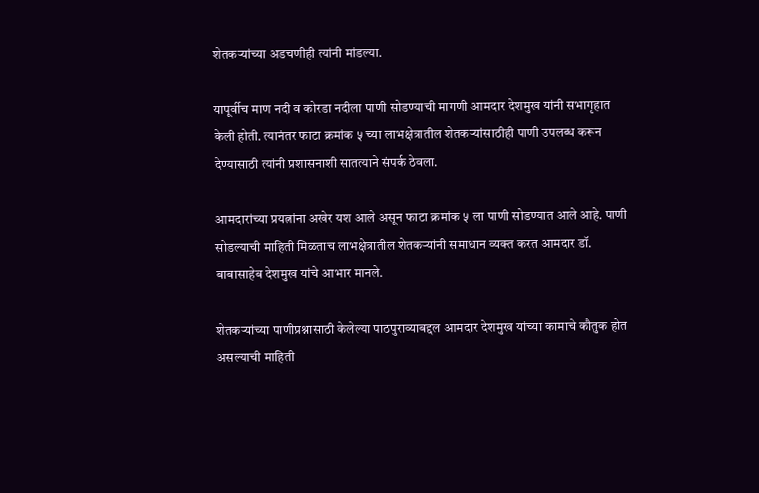शेतकऱ्यांच्या अडचणीही त्यांनी मांडल्या.

यापूर्वीच माण नदी व कोरडा नदीला पाणी सोडण्याची मागणी आमदार देशमुख यांनी सभागृहात केली होती. त्यानंतर फाटा क्रमांक ५ च्या लाभक्षेत्रातील शेतकऱ्यांसाठीही पाणी उपलब्ध करून देण्यासाठी त्यांनी प्रशासनाशी सातत्याने संपर्क ठेवला.

आमदारांच्या प्रयत्नांना अखेर यश आले असून फाटा क्रमांक ५ ला पाणी सोडण्यात आले आहे. पाणी सोडल्याची माहिती मिळताच लाभक्षेत्रातील शेतकऱ्यांनी समाधान व्यक्त करत आमदार डॉ. बाबासाहेब देशमुख यांचे आभार मानले.

शेतकऱ्यांच्या पाणीप्रश्नासाठी केलेल्या पाठपुराव्याबद्दल आमदार देशमुख यांच्या कामाचे कौतुक होत असल्याची माहिती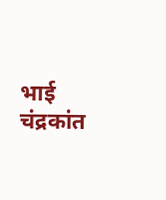भाई चंद्रकांत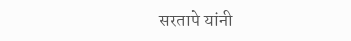सरतापे यांनी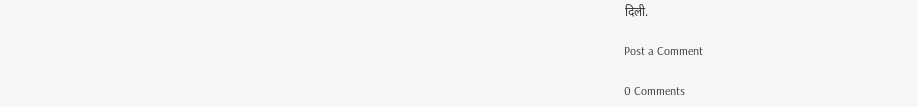दिली.

Post a Comment

0 Comments